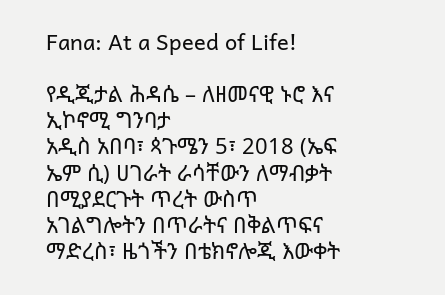Fana: At a Speed of Life!

የዲጂታል ሕዳሴ – ለዘመናዊ ኑሮ እና ኢኮኖሚ ግንባታ
አዲስ አበባ፣ ጳጉሜን 5፣ 2018 (ኤፍ ኤም ሲ) ሀገራት ራሳቸውን ለማብቃት በሚያደርጉት ጥረት ውስጥ አገልግሎትን በጥራትና በቅልጥፍና ማድረስ፣ ዜጎችን በቴክኖሎጂ እውቀት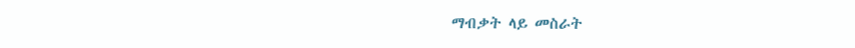ማብቃት ላይ መስራት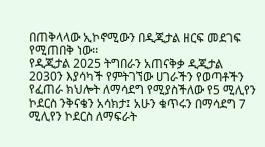በጠቅላላው ኢኮኖሚውን በዲጂታል ዘርፍ መደገፍ የሚጠበቅ ነው፡፡
የዲጂታል 2025 ትግበራን አጠናቅቃ ዲጂታል 2030ን እያሳካች የምትገኘው ሀገራችን የወጣቶችን የፈጠራ ክህሎት ለማሳደግ የሚያስችለው የ5 ሚሊየን ኮደርስ ንቅናቄን አሳክታ፤ አሁን ቁጥሩን በማሳደግ 7 ሚሊየን ኮደርስ ለማፍራት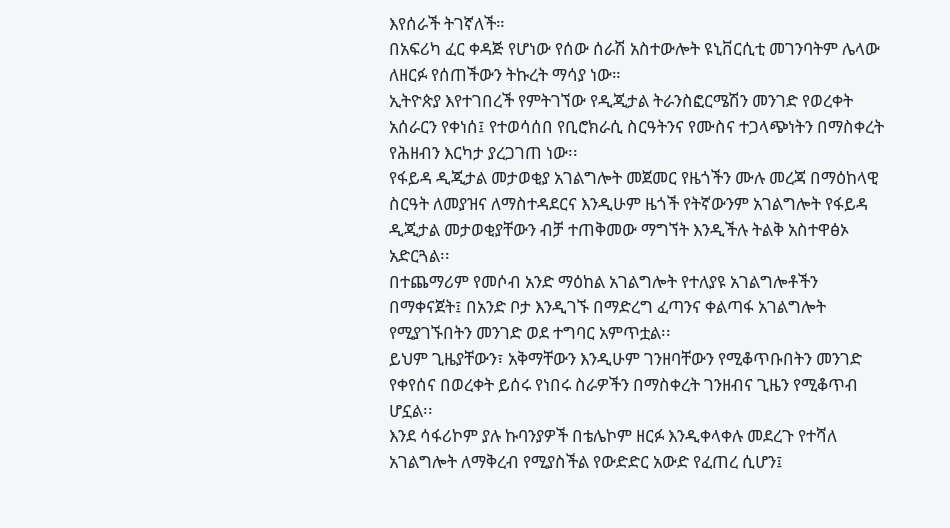እየሰራች ትገኛለች።
በአፍሪካ ፈር ቀዳጅ የሆነው የሰው ሰራሽ አስተውሎት ዩኒቨርሲቲ መገንባትም ሌላው ለዘርፉ የሰጠችውን ትኩረት ማሳያ ነው።
ኢትዮጵያ እየተገበረች የምትገኘው የዲጂታል ትራንስፎርሜሽን መንገድ የወረቀት አሰራርን የቀነሰ፤ የተወሳሰበ የቢሮክራሲ ስርዓትንና የሙስና ተጋላጭነትን በማስቀረት የሕዘብን እርካታ ያረጋገጠ ነው፡፡
የፋይዳ ዲጂታል መታወቂያ አገልግሎት መጀመር የዜጎችን ሙሉ መረጃ በማዕከላዊ ስርዓት ለመያዝና ለማስተዳደርና እንዲሁም ዜጎች የትኛውንም አገልግሎት የፋይዳ ዲጂታል መታወቂያቸውን ብቻ ተጠቅመው ማግኘት እንዲችሉ ትልቅ አስተዋፅኦ አድርጓል፡፡
በተጨማሪም የመሶብ አንድ ማዕከል አገልግሎት የተለያዩ አገልግሎቶችን በማቀናጀት፤ በአንድ ቦታ እንዲገኙ በማድረግ ፈጣንና ቀልጣፋ አገልግሎት የሚያገኙበትን መንገድ ወደ ተግባር አምጥቷል፡፡
ይህም ጊዜያቸውን፣ አቅማቸውን እንዲሁም ገንዘባቸውን የሚቆጥቡበትን መንገድ የቀየሰና በወረቀት ይሰሩ የነበሩ ስራዎችን በማስቀረት ገንዘብና ጊዜን የሚቆጥብ ሆኗል፡፡
እንደ ሳፋሪኮም ያሉ ኩባንያዎች በቴሌኮም ዘርፉ እንዲቀላቀሉ መደረጉ የተሻለ አገልግሎት ለማቅረብ የሚያስችል የውድድር አውድ የፈጠረ ሲሆን፤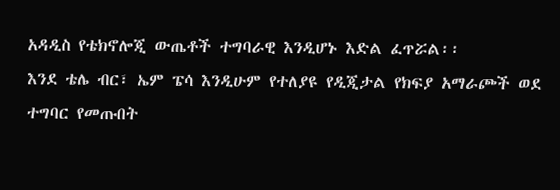አዳዲስ የቴክኖሎጂ ውጤቶች ተግባራዊ እንዲሆኑ እድል ፈጥሯል፡፡
እንደ ቴሌ ብር፣ ኤም ፔሳ እንዲሁም የተለያዩ የዲጂታል የክፍያ አማራጮች ወደ ተግባር የመጡበት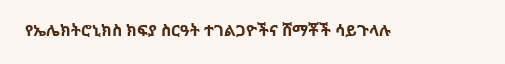የኤሌክትሮኒክስ ክፍያ ስርዓት ተገልጋዮችና ሸማቾች ሳይጉላሉ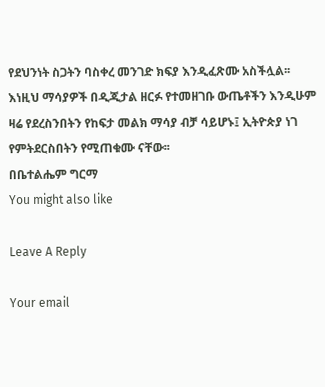የደህንነት ስጋትን ባስቀረ መንገድ ክፍያ እንዲፈጽሙ አስችሏል፡፡
እነዚህ ማሳያዎች በዲጂታል ዘርፉ የተመዘገቡ ውጤቶችን እንዲሁም ዛሬ የደረስንበትን የከፍታ መልክ ማሳያ ብቻ ሳይሆኑ፤ ኢትዮጵያ ነገ የምትደርስበትን የሚጠቁሙ ናቸው፡፡
በቤተልሔም ግርማ
You might also like

Leave A Reply

Your email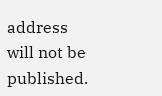address will not be published.